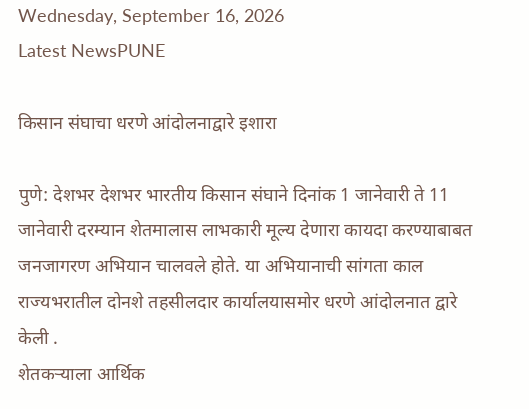Wednesday, September 16, 2026
Latest NewsPUNE

किसान संघाचा धरणे आंदोलनाद्वारे इशारा

पुणे: देशभर देशभर भारतीय किसान संघाने दिनांक 1 जानेवारी ते 11 जानेवारी दरम्यान शेतमालास लाभकारी मूल्य देणारा कायदा करण्याबाबत जनजागरण अभियान चालवले होते. या अभियानाची सांगता काल राज्यभरातील दोनशे तहसीलदार कार्यालयासमोर धरणे आंदोलनात द्वारे केली .
शेतकऱ्याला आर्थिक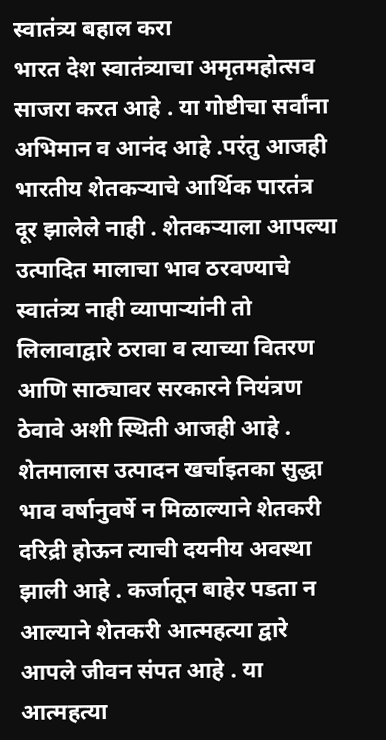स्वातंत्र्य बहाल करा
भारत देश स्वातंत्र्याचा अमृतमहोत्सव साजरा करत आहे . या गोष्टीचा सर्वांना अभिमान व आनंद आहे .परंतु आजही भारतीय शेतकऱ्याचे आर्थिक पारतंत्र दूर झालेले नाही . शेतकऱ्याला आपल्या उत्पादित मालाचा भाव ठरवण्याचे स्वातंत्र्य नाही व्यापाऱ्यांनी तो लिलावाद्वारे ठरावा व त्याच्या वितरण आणि साठ्यावर सरकारने नियंत्रण ठेवावे अशी स्थिती आजही आहे . शेतमालास उत्पादन खर्चाइतका सुद्धा भाव वर्षानुवर्षे न मिळाल्याने शेतकरी दरिद्री होऊन त्याची दयनीय अवस्था झाली आहे . कर्जातून बाहेर पडता न आल्याने शेतकरी आत्महत्या द्वारे आपले जीवन संपत आहे . या आत्महत्या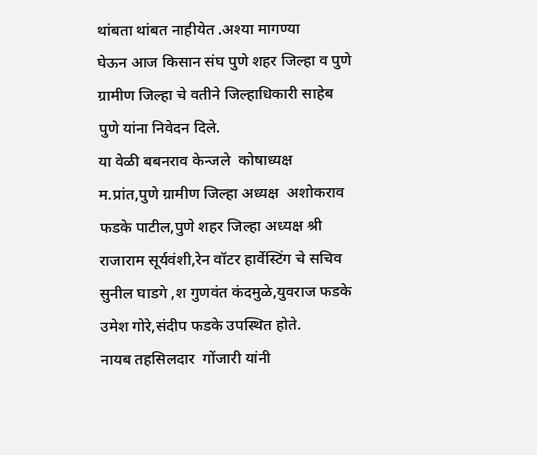थांबता थांबत नाहीयेत .अश्या मागण्या
घेऊन आज किसान संघ पुणे शहर जिल्हा व पुणे ग्रामीण जिल्हा चे वतीने जिल्हाधिकारी साहेब पुणे यांना निवेदन दिले.
या वेळी बबनराव केन्जले  कोषाध्यक्ष म.प्रांत,पुणे ग्रामीण जिल्हा अध्यक्ष  अशोकराव फडके पाटील,पुणे शहर जिल्हा अध्यक्ष श्री राजाराम सूर्यवंशी,रेन वॉटर हार्वेस्टिंग चे सचिव  सुनील घाडगे ,श गुणवंत कंदमुळे,युवराज फडके उमेश गोरे,संदीप फडके उपस्थित होते.
नायब तहसिलदार  गोंजारी यांनी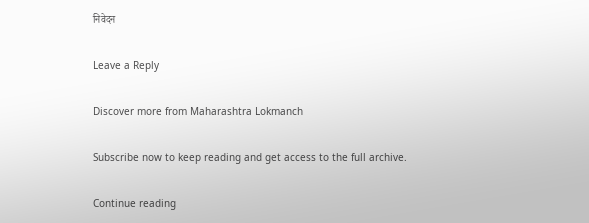निवेदन

Leave a Reply

Discover more from Maharashtra Lokmanch

Subscribe now to keep reading and get access to the full archive.

Continue reading